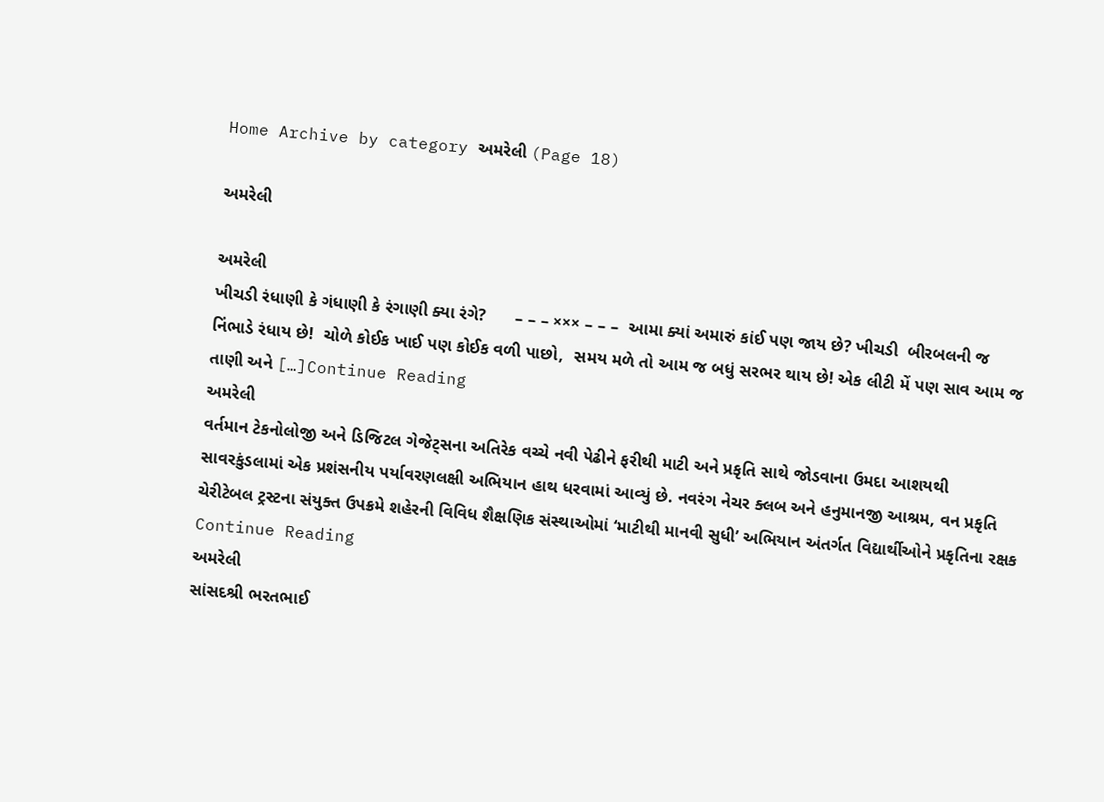Home Archive by category અમરેલી (Page 18)

અમરેલી

અમરેલી
ખીચડી રંધાણી કે ગંધાણી કે રંગાણી ક્યા રંગે?      – – – ××× – – –  આમા ક્યાં અમારું કાંઈ પણ જાય છે? ખીચડી  બીરબલની જ નિંભાડે રંધાય છે!  ચોળે કોઈક ખાઈ પણ કોઈક વળી પાછો,  સમય મળે તો આમ જ બધું સરભર થાય છે! એક લીટી મેં પણ સાવ આમ જ તાણી અને […]Continue Reading
અમરેલી
વર્તમાન ટેકનોલોજી અને ડિજિટલ ગેજેટ્સના અતિરેક વચ્ચે નવી પેઢીને ફરીથી માટી અને પ્રકૃતિ સાથે જોડવાના ઉમદા આશયથી સાવરકુંડલામાં એક પ્રશંસનીય પર્યાવરણલક્ષી અભિયાન હાથ ધરવામાં આવ્યું છે. નવરંગ નેચર ક્લબ અને હનુમાનજી આશ્રમ, વન પ્રકૃતિ ચેરીટેબલ ટ્રસ્ટના સંયુક્ત ઉપક્રમે શહેરની વિવિધ શૈક્ષણિક સંસ્થાઓમાં ‘માટીથી માનવી સુધી’ અભિયાન અંતર્ગત વિદ્યાર્થીઓને પ્રકૃતિના રક્ષક Continue Reading
અમરેલી
સાંસદશ્રી ભરતભાઈ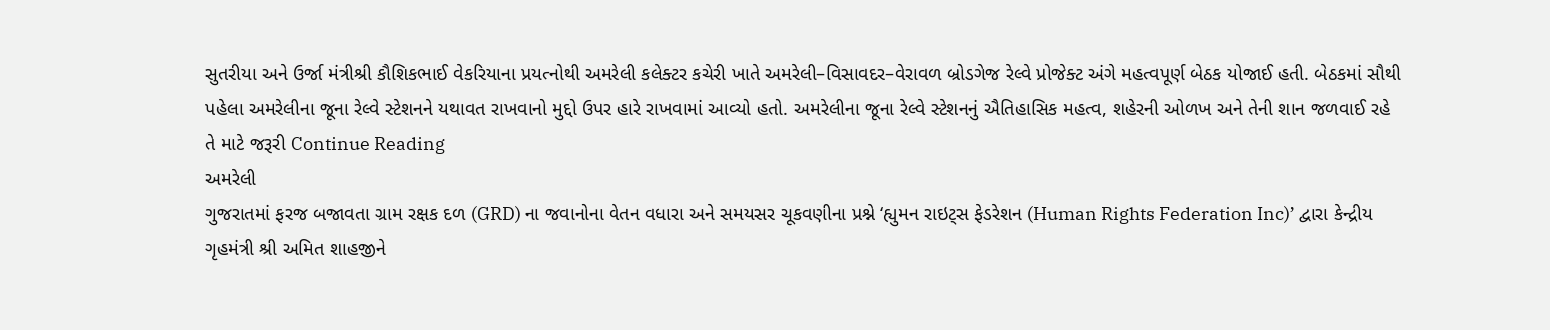સુતરીયા અને ઉર્જા મંત્રીશ્રી કૌશિકભાઈ વેકરિયાના પ્રયત્નોથી અમરેલી કલેક્ટર કચેરી ખાતે અમરેલી–વિસાવદર–વેરાવળ બ્રોડગેજ રેલ્વે પ્રોજેક્ટ અંગે મહત્વપૂર્ણ બેઠક યોજાઈ હતી. બેઠકમાં સૌથી પહેલા અમરેલીના જૂના રેલ્વે સ્ટેશનને યથાવત રાખવાનો મુદ્દો ઉપર હારે રાખવામાં આવ્યો હતો. અમરેલીના જૂના રેલ્વે સ્ટેશનનું ઐતિહાસિક મહત્વ, શહેરની ઓળખ અને તેની શાન જળવાઈ રહે તે માટે જરૂરી Continue Reading
અમરેલી
ગુજરાતમાં ફરજ બજાવતા ગ્રામ રક્ષક દળ (GRD) ના જવાનોના વેતન વધારા અને સમયસર ચૂકવણીના પ્રશ્ને ‘હ્યુમન રાઇટ્સ ફેડરેશન (Human Rights Federation Inc)’ દ્વારા કેન્દ્રીય ગૃહમંત્રી શ્રી અમિત શાહજીને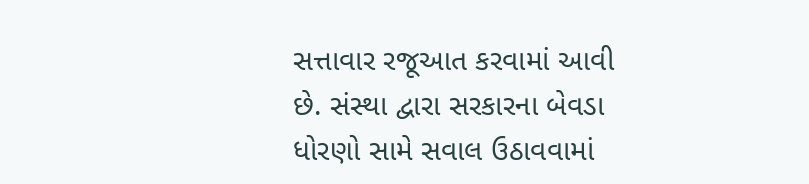સત્તાવાર રજૂઆત કરવામાં આવી છે. સંસ્થા દ્વારા સરકારના બેવડા ધોરણો સામે સવાલ ઉઠાવવામાં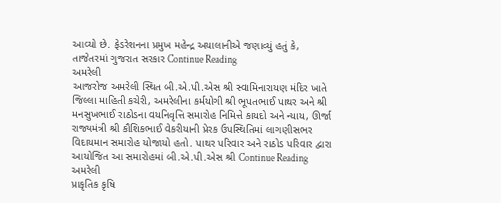આવ્યો છે. ફેડરેશનના પ્રમુખ મહેન્દ્ર અયાલાનીએ જણાવ્યું હતું કે, તાજેતરમાં ગુજરાત સરકાર Continue Reading
અમરેલી
આજરોજ અમરેલી સ્થિત બી.એ.પી.એસ શ્રી સ્વામિનારાયણ મંદિર ખાતે જિલ્લા માહિતી કચેરી, અમરેલીના કર્મયોગી શ્રી ભૂપતભાઈ પાથર અને શ્રી મનસુખભાઈ રાઠોડના વયનિવૃત્તિ સમારોહ નિમિત્તે કાયદો અને ન્યાય, ઊર્જા રાજ્યમંત્રી શ્રી કૌશિકભાઈ વેકરીયાની પ્રેરક ઉપસ્થિતિમાં લાગણીસભર વિદાયમાન સમારોહ યોજાયો હતો. પાથર પરિવાર અને રાઠોડ પરિવાર દ્વારા આયોજિત આ સમારોહમાં બી.એ.પી.એસ શ્રી Continue Reading
અમરેલી
પ્રાકૃતિક કૃષિ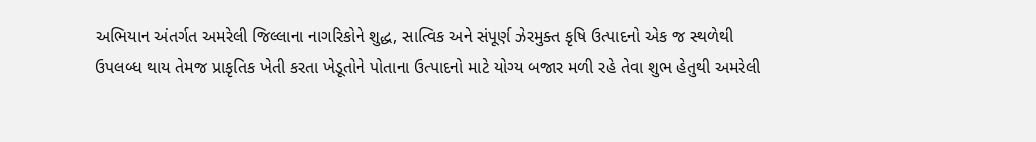અભિયાન અંતર્ગત અમરેલી જિલ્લાના નાગરિકોને શુદ્ધ, સાત્વિક અને સંપૂર્ણ ઝેરમુક્ત કૃષિ ઉત્પાદનો એક જ સ્થળેથી ઉપલબ્ધ થાય તેમજ પ્રાકૃતિક ખેતી કરતા ખેડૂતોને પોતાના ઉત્પાદનો માટે યોગ્ય બજાર મળી રહે તેવા શુભ હેતુથી અમરેલી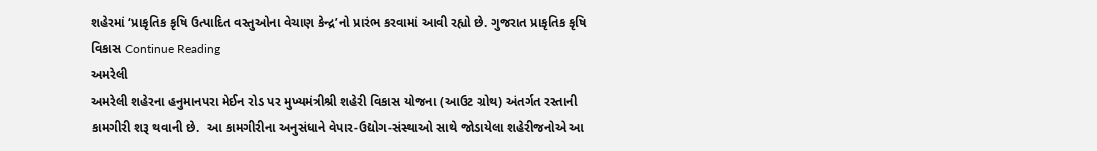શહેરમાં ‘પ્રાકૃતિક કૃષિ ઉત્પાદિત વસ્તુઓના વેચાણ કેન્દ્ર’નો પ્રારંભ કરવામાં આવી રહ્યો છે. ગુજરાત પ્રાકૃતિક કૃષિ વિકાસ Continue Reading
અમરેલી
અમરેલી શહેરના હનુમાનપરા મેઈન રોડ પર મુખ્યમંત્રીશ્રી શહેરી વિકાસ યોજના (આઉટ ગ્રોથ) અંતર્ગત રસ્તાની કામગીરી શરૂ થવાની છે.  આ કામગીરીના અનુસંધાને વેપાર-ઉદ્યોગ-સંસ્થાઓ સાથે જોડાયેલા શહેરીજનોએ આ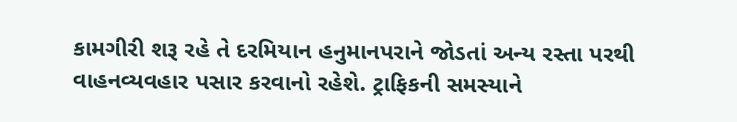કામગીરી શરૂ રહે તે દરમિયાન હનુમાનપરાને જોડતાં અન્ય રસ્તા પરથી વાહનવ્યવહાર પસાર કરવાનો રહેશે. ટ્રાફિકની સમસ્યાને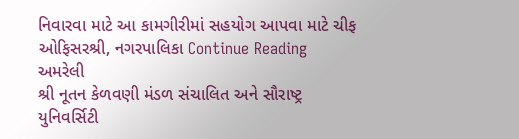નિવારવા માટે આ કામગીરીમાં સહયોગ આપવા માટે ચીફ ઓફિસરશ્રી, નગરપાલિકા Continue Reading
અમરેલી
શ્રી નૂતન કેળવણી મંડળ સંચાલિત અને સૌરાષ્ટ્ર યુનિવર્સિટી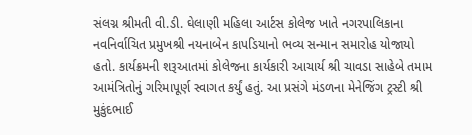સંલગ્ન શ્રીમતી વી.ડી. ઘેલાણી મહિલા આર્ટસ કોલેજ ખાતે નગરપાલિકાના નવનિર્વાચિત પ્રમુખશ્રી નયનાબેન કાપડિયાનો ભવ્ય સન્માન સમારોહ યોજાયો હતો. કાર્યક્રમની શરૂઆતમાં કોલેજના કાર્યકારી આચાર્ય શ્રી ચાવડા સાહેબે તમામ આમંત્રિતોનું ગરિમાપૂર્ણ સ્વાગત કર્યું હતું. આ પ્રસંગે મંડળના મેનેજિંગ ટ્રસ્ટી શ્રી મુકુંદભાઈ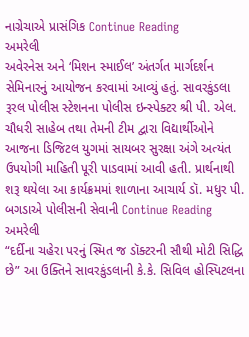નાગ્રેચાએ પ્રાસંગિક Continue Reading
અમરેલી
અવેરનેસ અને ‘મિશન સ્માઈલ’ અંતર્ગત માર્ગદર્શન સેમિનારનું આયોજન કરવામાં આવ્યું હતું. સાવરકુંડલા રૂરલ પોલીસ સ્ટેશનના પોલીસ ઇન્સ્પેક્ટર શ્રી પી. એલ. ચૌધરી સાહેબ તથા તેમની ટીમ દ્વારા વિદ્યાર્થીઓને આજના ડિજિટલ યુગમાં સાયબર સુરક્ષા અંગે અત્યંત ઉપયોગી માહિતી પૂરી પાડવામાં આવી હતી. પ્રાર્થનાથી શરૂ થયેલા આ કાર્યક્રમમાં શાળાના આચાર્ય ડૉ. મધુર પી. બગડાએ પોલીસની સેવાની Continue Reading
અમરેલી
“દર્દીના ચહેરા પરનું સ્મિત જ ડૉક્ટરની સૌથી મોટી સિદ્ધિ છે” આ ઉક્તિને સાવરકુંડલાની કે.કે. સિવિલ હોસ્પિટલના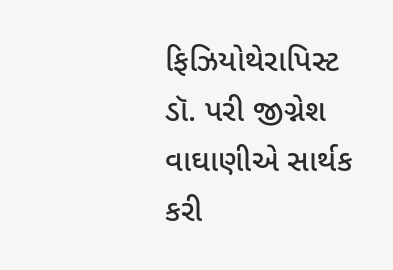ફિઝિયોથેરાપિસ્ટ ડૉ. પરી જીગ્નેશ વાઘાણીએ સાર્થક કરી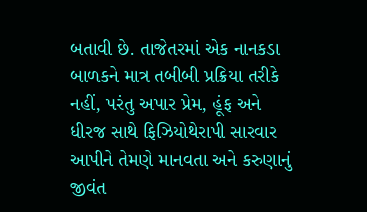બતાવી છે. તાજેતરમાં એક નાનકડા બાળકને માત્ર તબીબી પ્રક્રિયા તરીકે નહીં, પરંતુ અપાર પ્રેમ, હૂંફ અને ધીરજ સાથે ફિઝિયોથેરાપી સારવાર આપીને તેમણે માનવતા અને કરુણાનું જીવંત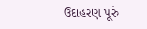ઉદાહરણ પૂરું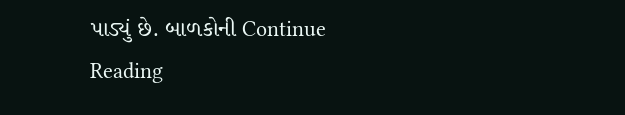પાડ્યું છે. બાળકોની Continue Reading